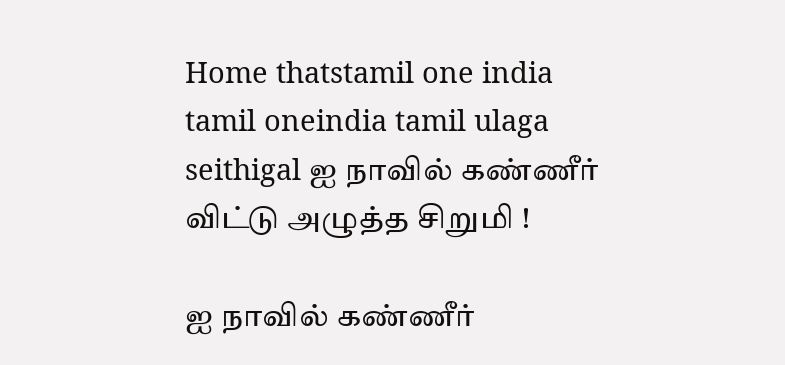Home thatstamil one india tamil oneindia tamil ulaga seithigal ஐ நாவில் கண்ணீர் விட்டு அழுத்த சிறுமி !

ஐ நாவில் கண்ணீர்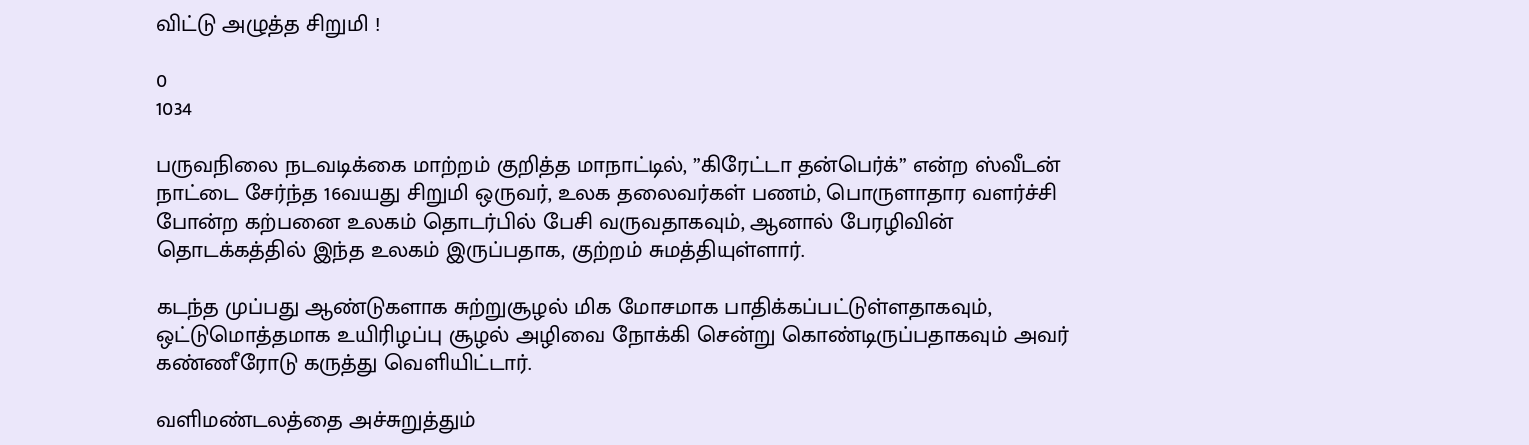விட்டு அழுத்த சிறுமி !

0
1034

பருவநிலை நடவடிக்கை மாற்றம் குறித்த மாநாட்டில், ”கிரேட்டா தன்பெர்க்” என்ற ஸ்வீடன் நாட்டை சேர்ந்த 16வயது சிறுமி ஒருவர், உலக தலைவர்கள் பணம், பொருளாதார வளர்ச்சி போன்ற கற்பனை உலகம் தொடர்பில் பேசி வருவதாகவும், ஆனால் பேரழிவின் தொடக்கத்தில் இந்த உலகம் இருப்பதாக, குற்றம் சுமத்தியுள்ளார்.

கடந்த முப்பது ஆண்டுகளாக சுற்றுசூழல் மிக மோசமாக பாதிக்கப்பட்டுள்ளதாகவும், ஒட்டுமொத்தமாக உயிரிழப்பு சூழல் அழிவை நோக்கி சென்று கொண்டிருப்பதாகவும் அவர் கண்ணீரோடு கருத்து வெளியிட்டார்.

வளிமண்டலத்தை அச்சுறுத்தும்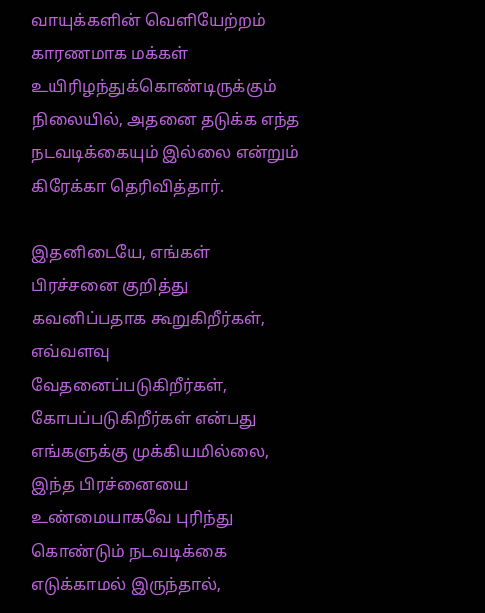வாயுக்களின் வெளியேற்றம் காரணமாக மக்கள் உயிரிழந்துக்கொண்டிருக்கும் நிலையில், அதனை தடுக்க எந்த நடவடிக்கையும் இல்லை என்றும் கிரேக்கா தெரிவித்தார்.

இதனிடையே, எங்கள் பிரச்சனை குறித்து கவனிப்பதாக கூறுகிறீர்கள், எவ்வளவு வேதனைப்படுகிறீர்கள், கோபப்படுகிறீர்கள் என்பது எங்களுக்கு முக்கியமில்லை, இந்த பிரச்னையை உண்மையாகவே புரிந்து கொண்டும் நடவடிக்கை எடுக்காமல் இருந்தால்,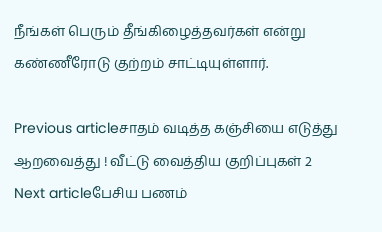நீங்கள் பெரும் தீங்கிழைத்தவர்கள் என்று கண்ணீரோடு குற்றம் சாட்டியுள்ளார்.

Previous articleசாதம் வடித்த கஞ்சியை எடுத்து ஆறவைத்து ! வீட்டு வைத்திய குறிப்புகள் 2
Next articleபேசிய பணம்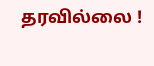தரவில்லை !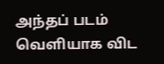அந்தப் படம் வெளியாக விட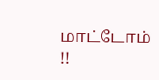மாட்டோம் !!